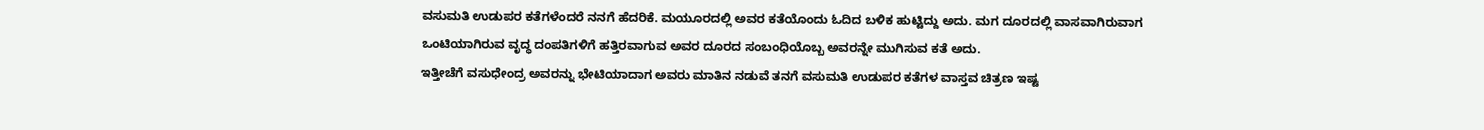ವಸುಮತಿ ಉಡುಪರ ಕತೆಗಳೆಂದರೆ ನನಗೆ ಹೆದರಿಕೆ. ಮಯೂರದಲ್ಲಿ ಅವರ ಕತೆಯೊಂದು ಓದಿದ ಬಳಿಕ ಹುಟ್ಟಿದ್ದು ಅದು. ಮಗ ದೂರದಲ್ಲಿ ವಾಸವಾಗಿರುವಾಗ ಒಂಟಿಯಾಗಿರುವ ವೃದ್ಧ ದಂಪತಿಗಳಿಗೆ ಹತ್ತಿರವಾಗುವ ಅವರ ದೂರದ ಸಂಬಂಧಿಯೊಬ್ಬ ಅವರನ್ನೇ ಮುಗಿಸುವ ಕತೆ ಅದು.
ಇತ್ತೀಚೆಗೆ ವಸುಧೇಂದ್ರ ಅವರನ್ನು ಭೇಟಿಯಾದಾಗ ಅವರು ಮಾತಿನ ನಡುವೆ ತನಗೆ ವಸುಮತಿ ಉಡುಪರ ಕತೆಗಳ ವಾಸ್ತವ ಚಿತ್ರಣ ಇಷ್ಟ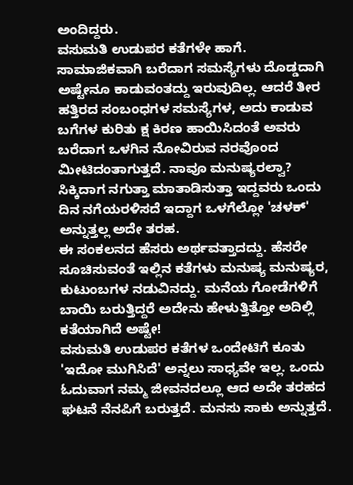ಅಂದಿದ್ದರು.
ವಸುಮತಿ ಉಡುಪರ ಕತೆಗಳೇ ಹಾಗೆ. ಸಾಮಾಜಿಕವಾಗಿ ಬರೆದಾಗ ಸಮಸ್ಯೆಗಳು ದೊಡ್ಡದಾಗಿ ಅಷ್ಟೇನೂ ಕಾಡುವಂತದ್ದು ಇರುವುದಿಲ್ಲ. ಆದರೆ ತೀರ ಹತ್ತಿರದ ಸಂಬಂಧಗಳ ಸಮಸ್ಯೆಗಳ, ಅದು ಕಾಡುವ ಬಗೆಗಳ ಕುರಿತು ಕ್ಷ ಕಿರಣ ಹಾಯಿಸಿದಂತೆ ಅವರು ಬರೆದಾಗ ಒಳಗಿನ ನೋವಿರುವ ನರವೊಂದ ಮೀಟಿದಂತಾಗುತ್ತದೆ. ನಾವೂ ಮನುಷ್ಯರಲ್ವಾ? ಸಿಕ್ಕಿದಾಗ ನಗುತ್ತಾ ಮಾತಾಡಿಸುತ್ತಾ ಇದ್ದವರು ಒಂದು ದಿನ ನಗೆಯರಳಿಸದೆ ಇದ್ದಾಗ ಒಳಗೆಲ್ಲೋ 'ಚಳಕ್' ಅನ್ನುತ್ತಲ್ಲ ಅದೇ ತರಹ.
ಈ ಸಂಕಲನದ ಹೆಸರು ಅರ್ಥವತ್ತಾದದ್ದು. ಹೆಸರೇ ಸೂಚಿಸುವಂತೆ ಇಲ್ಲಿನ ಕತೆಗಳು ಮನುಷ್ಯ ಮನುಷ್ಯರ, ಕುಟುಂಬಗಳ ನಡುವಿನದ್ದು. ಮನೆಯ ಗೋಡೆಗಳಿಗೆ ಬಾಯಿ ಬರುತ್ತಿದ್ದರೆ ಅದೇನು ಹೇಳುತ್ತಿತ್ತೋ ಅದಿಲ್ಲಿ ಕತೆಯಾಗಿದೆ ಅಷ್ಟೇ!
ವಸುಮತಿ ಉಡುಪರ ಕತೆಗಳ ಒಂದೇಟಿಗೆ ಕೂತು 'ಇದೋ ಮುಗಿಸಿದೆ' ಅನ್ನಲು ಸಾಧ್ಯವೇ ಇಲ್ಲ. ಒಂದು ಓದುವಾಗ ನಮ್ಮ ಜೀವನದಲ್ಲೂ ಆದ ಅದೇ ತರಹದ ಘಟನೆ ನೆನಪಿಗೆ ಬರುತ್ತದೆ. ಮನಸು ಸಾಕು ಅನ್ನುತ್ತದೆ.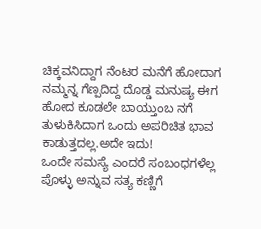ಚಿಕ್ಕವನಿದ್ದಾಗ ನೆಂಟರ ಮನೆಗೆ ಹೋದಾಗ ನಮ್ಮನ್ನ ಗೆಣ್ಪದಿದ್ದ ದೊಡ್ಡ ಮನುಷ್ಯ ಈಗ ಹೋದ ಕೂಡಲೇ ಬಾಯ್ತುಂಬ ನಗೆ ತುಳುಕಿಸಿದಾಗ ಒಂದು ಅಪರಿಚಿತ ಭಾವ ಕಾಡುತ್ತದಲ್ಲ.ಅದೇ ಇದು!
ಒಂದೇ ಸಮಸ್ಯೆ ಎಂದರೆ ಸಂಬಂಧಗಳೆಲ್ಲ ಪೊಳ್ಳು ಅನ್ನುವ ಸತ್ಯ ಕಣ್ಣಿಗೆ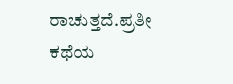ರಾಚುತ್ತದೆ.ಪ್ರತೀ ಕಥೆಯ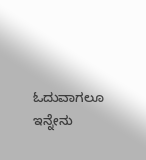ಓದುವಾಗಲೂ ಇನ್ನೇನು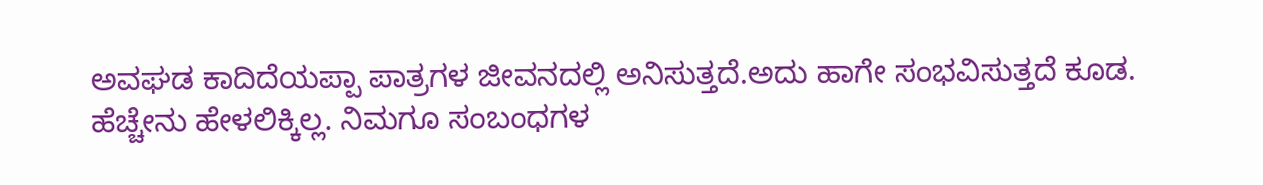ಅವಘಡ ಕಾದಿದೆಯಪ್ಪಾ ಪಾತ್ರಗಳ ಜೀವನದಲ್ಲಿ ಅನಿಸುತ್ತದೆ.ಅದು ಹಾಗೇ ಸಂಭವಿಸುತ್ತದೆ ಕೂಡ.
ಹೆಚ್ಚೇನು ಹೇಳಲಿಕ್ಕಿಲ್ಲ. ನಿಮಗೂ ಸಂಬಂಧಗಳ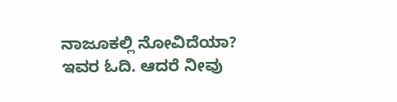ನಾಜೂಕಲ್ಲಿ ನೋವಿದೆಯಾ? ಇವರ ಓದಿ. ಆದರೆ ನೀವು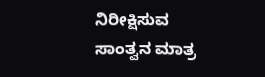ನಿರೀಕ್ಷಿಸುವ ಸಾಂತ್ವನ ಮಾತ್ರ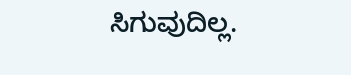ಸಿಗುವುದಿಲ್ಲ.